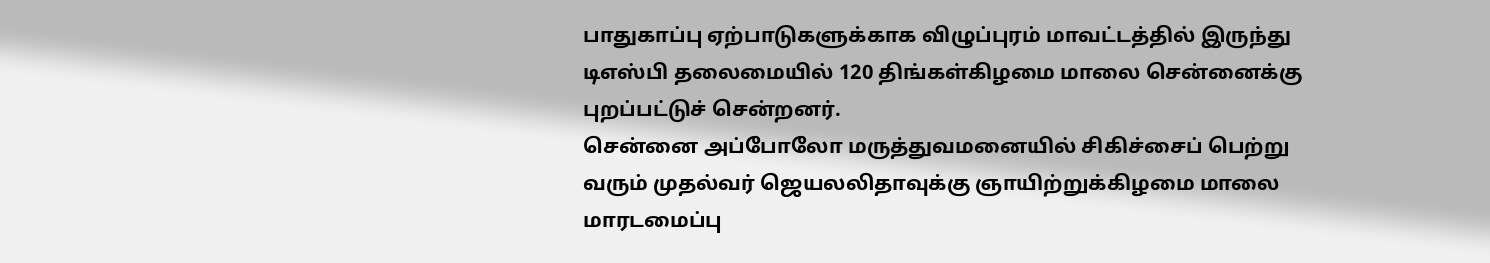பாதுகாப்பு ஏற்பாடுகளுக்காக விழுப்புரம் மாவட்டத்தில் இருந்து டிஎஸ்பி தலைமையில் 120 திங்கள்கிழமை மாலை சென்னைக்கு புறப்பட்டுச் சென்றனர்.
சென்னை அப்போலோ மருத்துவமனையில் சிகிச்சைப் பெற்று வரும் முதல்வர் ஜெயலலிதாவுக்கு ஞாயிற்றுக்கிழமை மாலை மாரடமைப்பு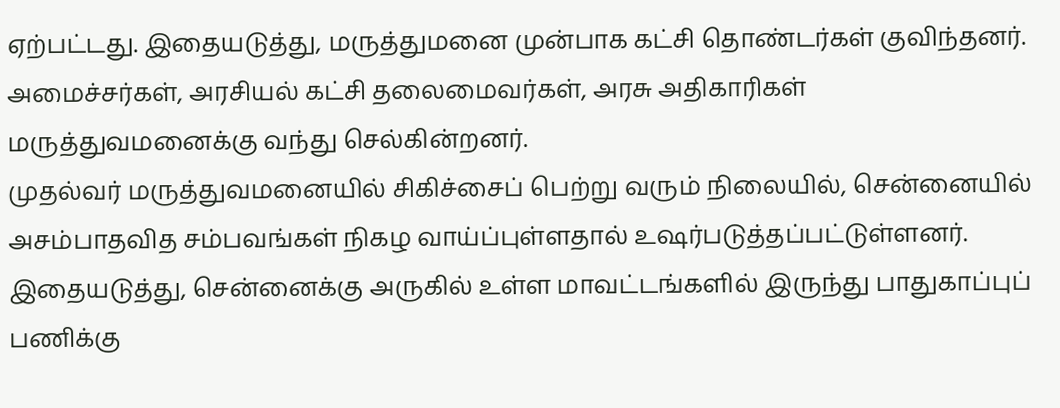ஏற்பட்டது. இதையடுத்து, மருத்துமனை முன்பாக கட்சி தொண்டர்கள் குவிந்தனர். அமைச்சர்கள், அரசியல் கட்சி தலைமைவர்கள், அரசு அதிகாரிகள் மருத்துவமனைக்கு வந்து செல்கின்றனர்.
முதல்வர் மருத்துவமனையில் சிகிச்சைப் பெற்று வரும் நிலையில், சென்னையில் அசம்பாதவித சம்பவங்கள் நிகழ வாய்ப்புள்ளதால் உஷர்படுத்தப்பட்டுள்ளனர். இதையடுத்து, சென்னைக்கு அருகில் உள்ள மாவட்டங்களில் இருந்து பாதுகாப்புப் பணிக்கு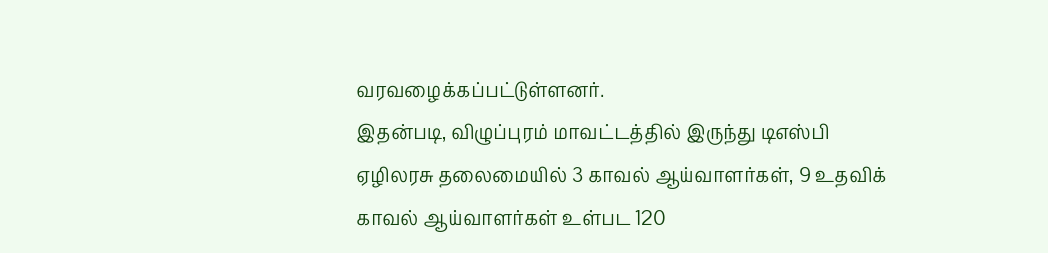வரவழைக்கப்பட்டுள்ளனர்.
இதன்படி, விழுப்புரம் மாவட்டத்தில் இருந்து டிஎஸ்பி ஏழிலரசு தலைமையில் 3 காவல் ஆய்வாளர்கள், 9 உதவிக் காவல் ஆய்வாளர்கள் உள்பட 120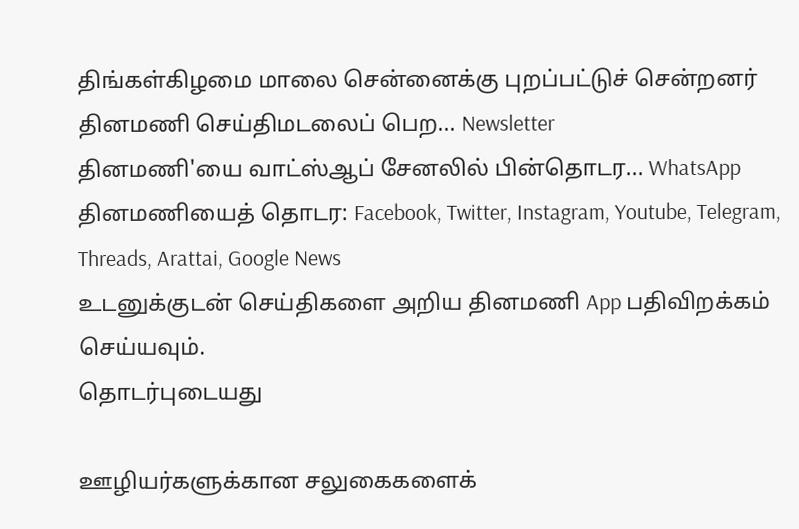திங்கள்கிழமை மாலை சென்னைக்கு புறப்பட்டுச் சென்றனர்
தினமணி செய்திமடலைப் பெற... Newsletter
தினமணி'யை வாட்ஸ்ஆப் சேனலில் பின்தொடர... WhatsApp
தினமணியைத் தொடர: Facebook, Twitter, Instagram, Youtube, Telegram, Threads, Arattai, Google News
உடனுக்குடன் செய்திகளை அறிய தினமணி App பதிவிறக்கம் செய்யவும்.
தொடர்புடையது

ஊழியர்களுக்கான சலுகைகளைக்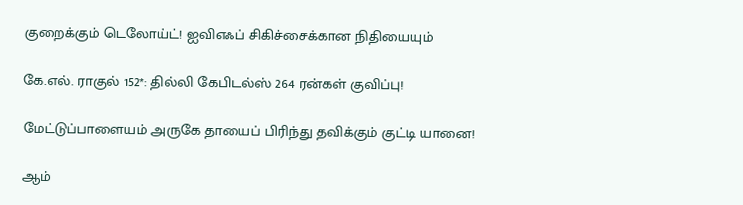குறைக்கும் டெலோய்ட்! ஐவிஎஃப் சிகிச்சைக்கான நிதியையும்

கே.எல். ராகுல் 152*: தில்லி கேபிடல்ஸ் 264 ரன்கள் குவிப்பு!

மேட்டுப்பாளையம் அருகே தாயைப் பிரிந்து தவிக்கும் குட்டி யானை!

ஆம்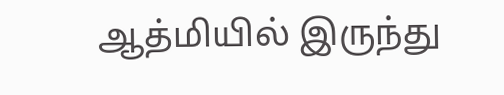ஆத்மியில் இருந்து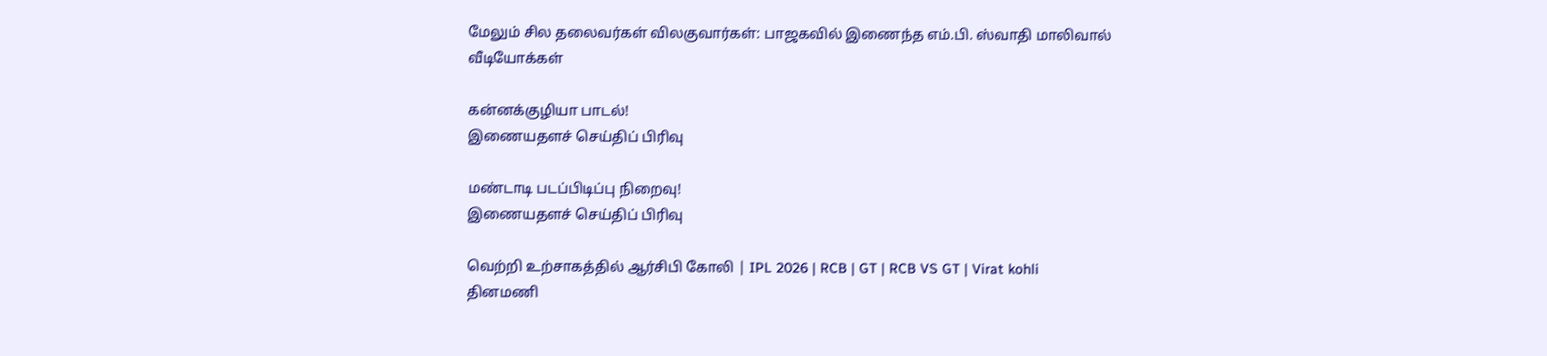மேலும் சில தலைவர்கள் விலகுவார்கள்: பாஜகவில் இணைந்த எம்.பி. ஸ்வாதி மாலிவால்
வீடியோக்கள்

கன்னக்குழியா பாடல்!
இணையதளச் செய்திப் பிரிவு

மண்டாடி படப்பிடிப்பு நிறைவு!
இணையதளச் செய்திப் பிரிவு

வெற்றி உற்சாகத்தில் ஆர்சிபி கோலி | IPL 2026 | RCB | GT | RCB VS GT | Virat kohli
தினமணி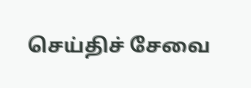செய்திச் சேவை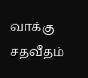வாக்கு சதவீதம்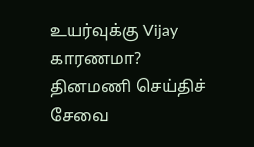உயர்வுக்கு Vijay காரணமா?
தினமணி செய்திச் சேவை